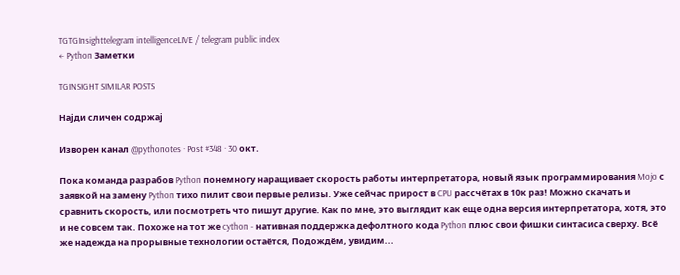TGTGInsighttelegram intelligenceLIVE / telegram public index
← Python Заметки

TGINSIGHT SIMILAR POSTS

Најди сличен содржај

Изворен канал @pythonotes · Post #348 · 30 окт.

Пока команда разрабов Python понемногу наращивает скорость работы интерпретатора, новый язык программирования Mojo с заявкой на замену Python тихо пилит свои первые релизы. Уже сейчас прирост в CPU рассчётах в 10к раз! Можно скачать и сравнить скорость, или посмотреть что пишут другие. Как по мне, это выглядит как еще одна версия интерпретатора, хотя, это и не совсем так. Похоже на тот же cython - нативная поддержка дефолтного кода Python плюс свои фишки синтасиса сверху. Всё же надежда на прорывные технологии остаётся, Подождём, увидим...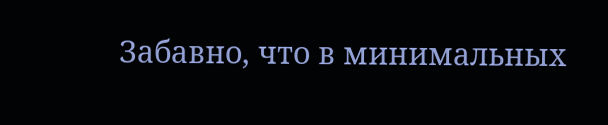Забавно, что в минимальных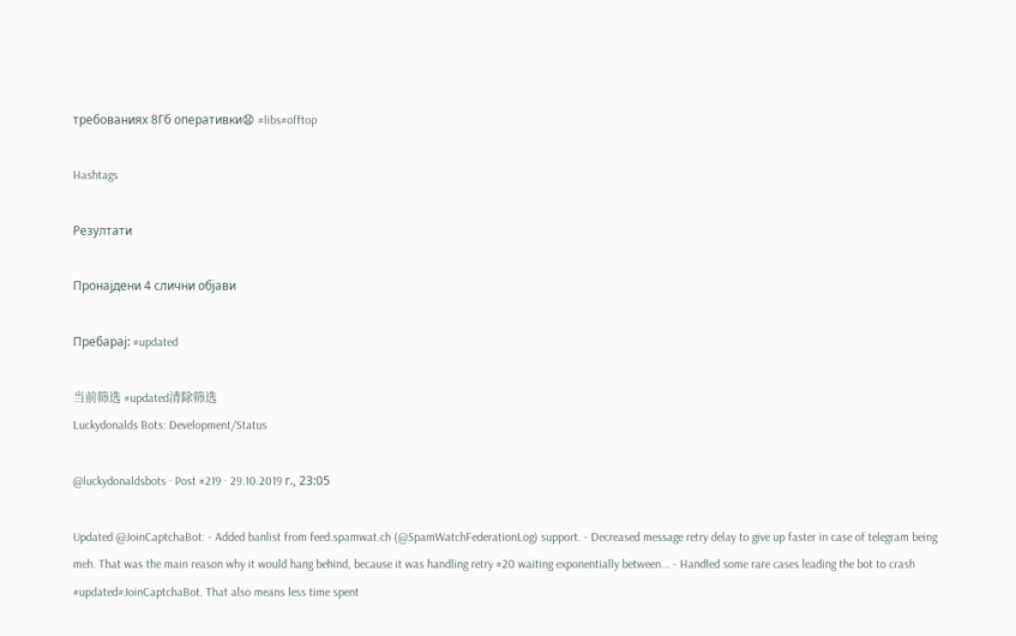требованиях 8Гб оперативки😧 #libs#offtop

Hashtags

Резултати

Пронајдени 4 слични објави

Пребарај: #updated

当前筛选 #updated清除筛选
Luckydonalds Bots: Development/Status

@luckydonaldsbots · Post #219 · 29.10.2019 г., 23:05

Updated @JoinCaptchaBot: - Added banlist from feed.spamwat.ch (@SpamWatchFederationLog) support. - Decreased message retry delay to give up faster in case of telegram being meh. That was the main reason why it would hang behind, because it was handling retry #20 waiting exponentially between... - Handled some rare cases leading the bot to crash #updated#JoinCaptchaBot. That also means less time spent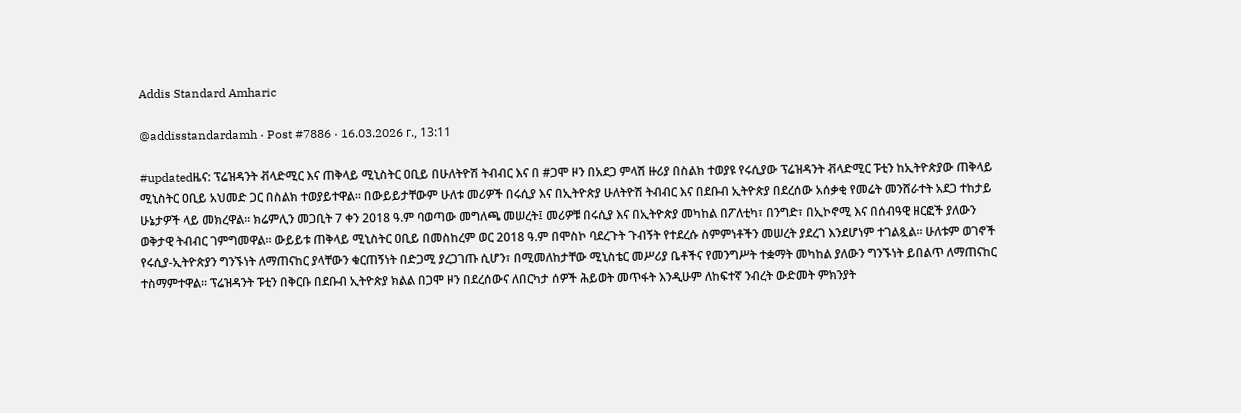Addis Standard Amharic

@addisstandardamh · Post #7886 · 16.03.2026 г., 13:11

#updatedዜና: ፕሬዝዳንት ቭላድሚር እና ጠቅላይ ሚኒስትር ዐቢይ በሁለትዮሽ ትብብር እና በ #ጋሞ ዞን በአደጋ ምላሽ ዙሪያ በስልክ ተወያዩ የሩሲያው ፕሬዝዳንት ቭላድሚር ፑቲን ከኢትዮጵያው ጠቅላይ ሚኒስትር ዐቢይ አህመድ ጋር በስልክ ተወያይተዋል። በውይይታቸውም ሁለቱ መሪዎች በሩሲያ እና በኢትዮጵያ ሁለትዮሽ ትብብር እና በደቡብ ኢትዮጵያ በደረሰው አሰቃቂ የመሬት መንሸራተት አደጋ ተከታይ ሁኔታዎች ላይ መክረዋል። ክሬምሊን መጋቢት 7 ቀን 2018 ዓ.ም ባወጣው መግለጫ መሠረት፤ መሪዎቹ በሩሲያ እና በኢትዮጵያ መካከል በፖለቲካ፣ በንግድ፣ በኢኮኖሚ እና በሰብዓዊ ዘርፎች ያለውን ወቅታዊ ትብብር ገምግመዋል። ውይይቱ ጠቅላይ ሚኒስትር ዐቢይ በመስከረም ወር 2018 ዓ.ም በሞስኮ ባደረጉት ጉብኝት የተደረሱ ስምምነቶችን መሠረት ያደረገ እንደሆነም ተገልጿል። ሁለቱም ወገኖች የሩሲያ-ኢትዮጵያን ግንኙነት ለማጠናከር ያላቸውን ቁርጠኝነት በድጋሚ ያረጋገጡ ሲሆን፣ በሚመለከታቸው ሚኒስቴር መሥሪያ ቤቶችና የመንግሥት ተቋማት መካከል ያለውን ግንኙነት ይበልጥ ለማጠናከር ተስማምተዋል። ፕሬዝዳንት ፑቲን በቅርቡ በደቡብ ኢትዮጵያ ክልል በጋሞ ዞን በደረሰውና ለበርካታ ሰዎች ሕይወት መጥፋት እንዲሁም ለከፍተኛ ንብረት ውድመት ምክንያት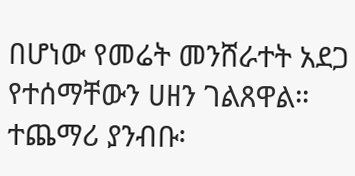በሆነው የመሬት መንሸራተት አደጋ የተሰማቸውን ሀዘን ገልጸዋል። ተጨማሪ ያንብቡ፡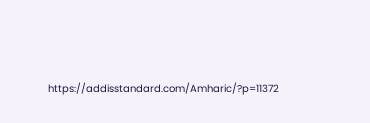https://addisstandard.com/Amharic/?p=11372